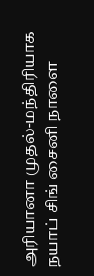அரியானா முதல்-மந்திரியாக நயாப் சிங் சைனி நாளை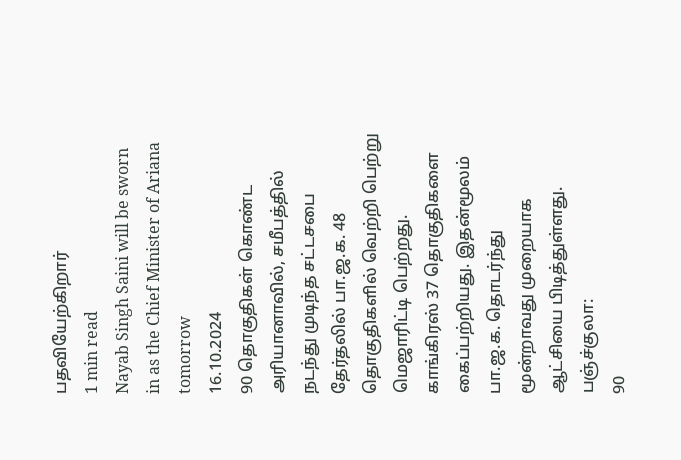பதவியேற்கிறார்
1 min read
Nayab Singh Saini will be sworn in as the Chief Minister of Ariana tomorrow
16.10.2024
90 தொகுதிகள் கொண்ட அரியானாவில், சமீபத்தில் நடந்து முடிந்த சட்டசபை தேர்தலில் பா.ஜ.க. 48 தொகுதிகளில் வெற்றி பெற்று மெஜாரிட்டி பெற்றது. காங்கிரஸ் 37 தொகுதிகளை கைப்பற்றியது. இதன்மூலம் பா.ஜ.க. தொடர்ந்து மூன்றாவது முறையாக ஆட்சியை பிடித்துள்ளது.
பஞ்ச்குலா:
90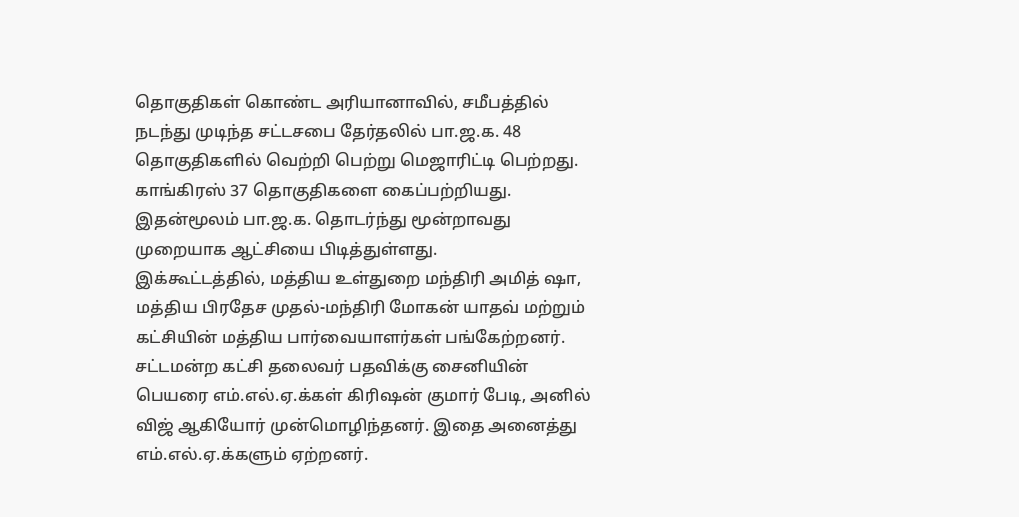தொகுதிகள் கொண்ட அரியானாவில், சமீபத்தில் நடந்து முடிந்த சட்டசபை தேர்தலில் பா.ஜ.க. 48 தொகுதிகளில் வெற்றி பெற்று மெஜாரிட்டி பெற்றது. காங்கிரஸ் 37 தொகுதிகளை கைப்பற்றியது. இதன்மூலம் பா.ஜ.க. தொடர்ந்து மூன்றாவது முறையாக ஆட்சியை பிடித்துள்ளது.
இக்கூட்டத்தில், மத்திய உள்துறை மந்திரி அமித் ஷா, மத்திய பிரதேச முதல்-மந்திரி மோகன் யாதவ் மற்றும் கட்சியின் மத்திய பார்வையாளர்கள் பங்கேற்றனர்.
சட்டமன்ற கட்சி தலைவர் பதவிக்கு சைனியின் பெயரை எம்.எல்.ஏ.க்கள் கிரிஷன் குமார் பேடி, அனில் விஜ் ஆகியோர் முன்மொழிந்தனர். இதை அனைத்து எம்.எல்.ஏ.க்களும் ஏற்றனர்.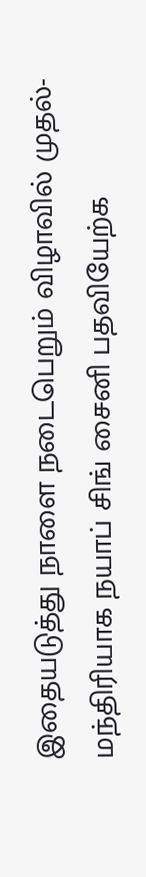இதையடுத்து நாளை நடைபெறும் விழாவில் முதல்-மந்திரியாக நயாப் சிங் சைனி பதவியேற்க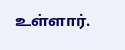உள்ளார்.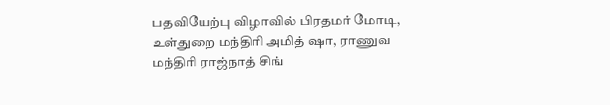பதவியேற்பு விழாவில் பிரதமர் மோடி, உள்துறை மந்திரி அமித் ஷா, ராணுவ மந்திரி ராஜ்நாத் சிங்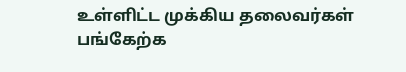உள்ளிட்ட முக்கிய தலைவர்கள் பங்கேற்க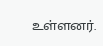உள்ளனர்.